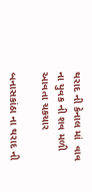થરાદ ની કેનાલ માં  વાવ ના યુવક ની શવ મળી આવતા ચકચાર

બનાસકાંઠા ના થરાદ ની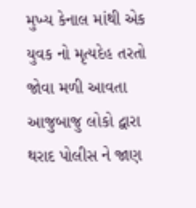મુખ્ય કેનાલ માંથી એક યુવક નો મૃત્યદેહ તરતો જોવા મળી આવતા આજુબાજુ લોકો દ્વારા થરાદ પોલીસ ને જાણ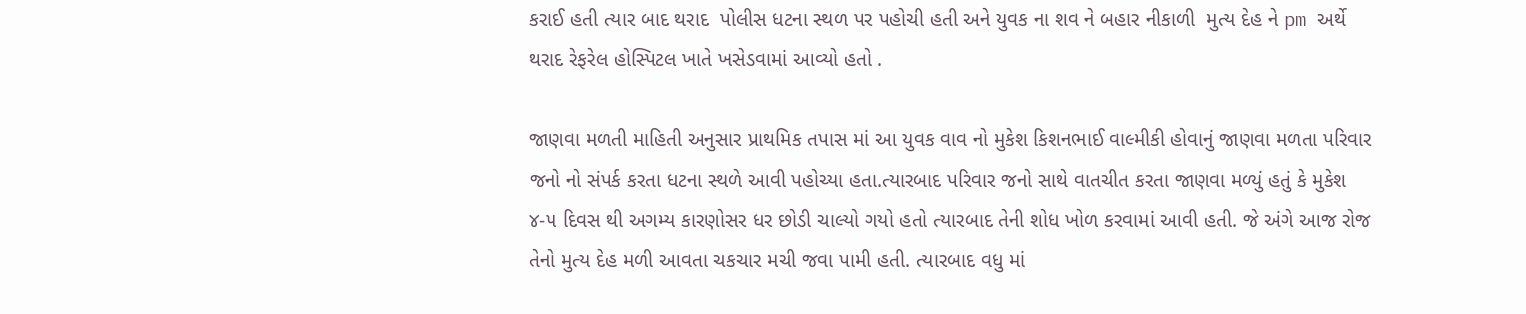કરાઈ હતી ત્યાર બાદ થરાદ  પોલીસ ધટના સ્થળ પર પહોચી હતી અને યુવક ના શવ ને બહાર નીકાળી  મુત્ય દેહ ને pm અર્થે થરાદ રેફરેલ હોસ્પિટલ ખાતે ખસેડવામાં આવ્યો હતો .

જાણવા મળતી માહિતી અનુસાર પ્રાથમિક તપાસ માં આ યુવક વાવ નો મુકેશ કિશનભાઈ વાલ્મીકી હોવાનું જાણવા મળતા પરિવાર જનો નો સંપર્ક કરતા ધટના સ્થળે આવી પહોચ્યા હતા.ત્યારબાદ પરિવાર જનો સાથે વાતચીત કરતા જાણવા મળ્યું હતું કે મુકેશ ૪-૫ દિવસ થી અગમ્ય કારણોસર ધર છોડી ચાલ્યો ગયો હતો ત્યારબાદ તેની શોધ ખોળ કરવામાં આવી હતી. જે અંગે આજ રોજ તેનો મુત્ય દેહ મળી આવતા ચકચાર મચી જવા પામી હતી. ત્યારબાદ વધુ માં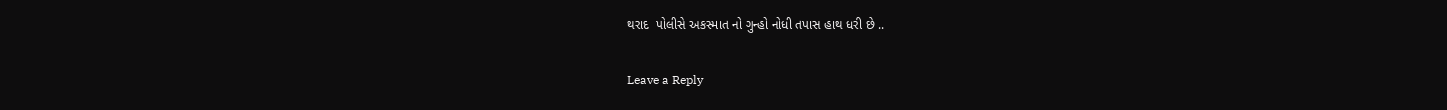થરાદ  પોલીસે અકસ્માત નો ગુન્હો નોધી તપાસ હાથ ધરી છે ..

Leave a Reply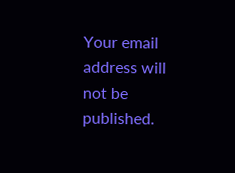Your email address will not be published.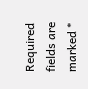Required fields are marked *